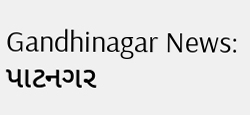Gandhinagar News: પાટનગર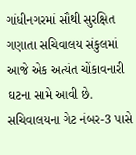ગાંધીનગરમાં સૌથી સુરક્ષિત ગણાતા સચિવાલય સંકુલમાં આજે એક અત્યંત ચોંકાવનારી ઘટના સામે આવી છે. સચિવાલયના ગેટ નંબર-3 પાસે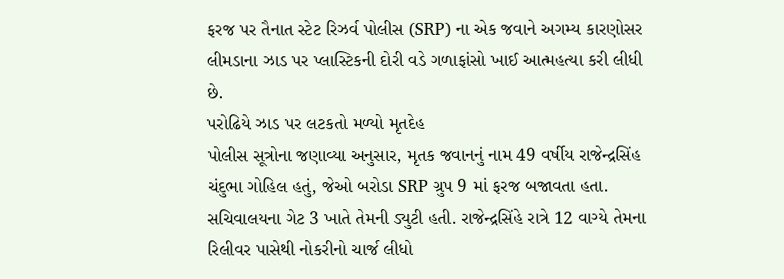ફરજ પર તૈનાત સ્ટેટ રિઝર્વ પોલીસ (SRP) ના એક જવાને અગમ્ય કારણોસર લીમડાના ઝાડ પર પ્લાસ્ટિકની દોરી વડે ગળાફાંસો ખાઈ આત્મહત્યા કરી લીધી છે.
પરોઢિયે ઝાડ પર લટકતો મળ્યો મૃતદેહ
પોલીસ સૂત્રોના જણાવ્યા અનુસાર, મૃતક જવાનનું નામ 49 વર્ષીય રાજેન્દ્રસિંહ ચંદુભા ગોહિલ હતું, જેઓ બરોડા SRP ગ્રુપ 9 માં ફરજ બજાવતા હતા. સચિવાલયના ગેટ 3 ખાતે તેમની ડ્યુટી હતી. રાજેન્દ્રસિંહે રાત્રે 12 વાગ્યે તેમના રિલીવર પાસેથી નોકરીનો ચાર્જ લીધો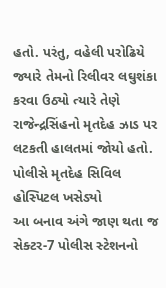હતો. પરંતુ, વહેલી પરોઢિયે જ્યારે તેમનો રિલીવર લઘુશંકા કરવા ઉઠ્યો ત્યારે તેણે રાજેન્દ્રસિંહનો મૃતદેહ ઝાડ પર લટકતી હાલતમાં જોયો હતો.
પોલીસે મૃતદેહ સિવિલ હોસ્પિટલ ખસેડ્યો
આ બનાવ અંગે જાણ થતા જ સેક્ટર-7 પોલીસ સ્ટેશનનો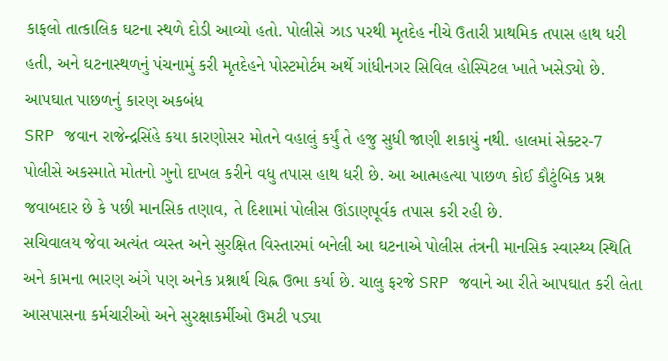કાફલો તાત્કાલિક ઘટના સ્થળે દોડી આવ્યો હતો. પોલીસે ઝાડ પરથી મૃતદેહ નીચે ઉતારી પ્રાથમિક તપાસ હાથ ધરી હતી, અને ઘટનાસ્થળનું પંચનામું કરી મૃતદેહને પોસ્ટમોર્ટમ અર્થે ગાંધીનગર સિવિલ હોસ્પિટલ ખાતે ખસેડ્યો છે.
આપઘાત પાછળનું કારણ અકબંધ
SRP જવાન રાજેન્દ્રસિંહે કયા કારણોસર મોતને વહાલું કર્યું તે હજુ સુધી જાણી શકાયું નથી. હાલમાં સેક્ટર-7 પોલીસે અકસ્માતે મોતનો ગુનો દાખલ કરીને વધુ તપાસ હાથ ધરી છે. આ આત્મહત્યા પાછળ કોઈ કૌટુંબિક પ્રશ્ન જવાબદાર છે કે પછી માનસિક તણાવ, તે દિશામાં પોલીસ ઊંડાણપૂર્વક તપાસ કરી રહી છે.
સચિવાલય જેવા અત્યંત વ્યસ્ત અને સુરક્ષિત વિસ્તારમાં બનેલી આ ઘટનાએ પોલીસ તંત્રની માનસિક સ્વાસ્થ્ય સ્થિતિ અને કામના ભારણ અંગે પણ અનેક પ્રશ્નાર્થ ચિહ્ન ઉભા કર્યા છે. ચાલુ ફરજે SRP જવાને આ રીતે આપઘાત કરી લેતા આસપાસના કર્મચારીઓ અને સુરક્ષાકર્મીઓ ઉમટી પડ્યા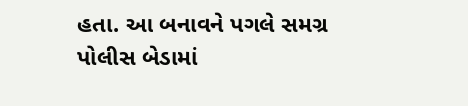હતા. આ બનાવને પગલે સમગ્ર પોલીસ બેડામાં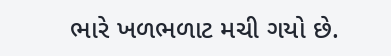ભારે ખળભળાટ મચી ગયો છે.